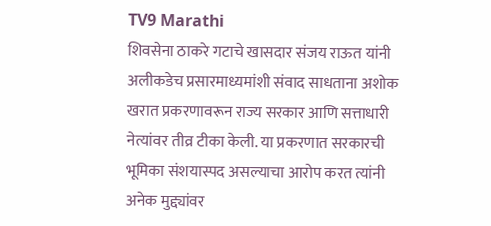TV9 Marathi
शिवसेना ठाकरे गटाचे खासदार संजय राऊत यांनी अलीकडेच प्रसारमाध्यमांशी संवाद साधताना अशोक खरात प्रकरणावरून राज्य सरकार आणि सत्ताधारी नेत्यांवर तीव्र टीका केली. या प्रकरणात सरकारची भूमिका संशयास्पद असल्याचा आरोप करत त्यांनी अनेक मुद्द्यांवर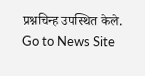प्रश्नचिन्ह उपस्थित केले.
Go to News Site